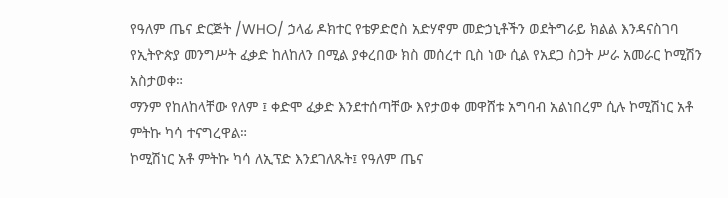የዓለም ጤና ድርጅት /WHO/ ኃላፊ ዶክተር የቴዎድሮስ አድሃኖም መድኃኒቶችን ወደትግራይ ክልል እንዳናስገባ የኢትዮጵያ መንግሥት ፈቃድ ከለከለን በሚል ያቀረበው ክስ መሰረተ ቢስ ነው ሲል የአደጋ ስጋት ሥራ አመራር ኮሚሽን አስታወቀ።
ማንም የከለከላቸው የለም ፤ ቀድሞ ፈቃድ እንደተሰጣቸው እየታወቀ መዋሸቱ አግባብ አልነበረም ሲሉ ኮሚሽነር አቶ ምትኩ ካሳ ተናግረዋል።
ኮሚሽነር አቶ ምትኩ ካሳ ለኢፕድ እንደገለጹት፤ የዓለም ጤና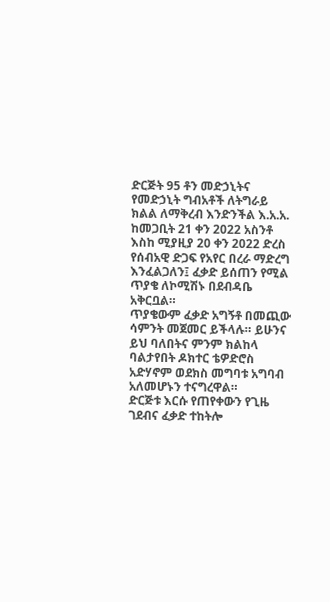ድርጅት 95 ቶን መድኃኒትና የመድኃኒት ግብአቶች ለትግራይ ክልል ለማቅረብ እንድንችል እ.አ.አ. ከመጋቢት 21 ቀን 2022 አስንቶ እስከ ሚያዚያ 20 ቀን 2022 ድረስ የሰብአዊ ድጋፍ የአየር በረራ ማድረግ እንፈልጋለን፤ ፈቃድ ይሰጠን የሚል ጥያቄ ለኮሚሽኑ በደብዳቤ አቅርቧል።
ጥያቄውም ፈቃድ አግኝቶ በመጪው ሳምንት መጀመር ይችላሉ። ይሁንና ይህ ባለበትና ምንም ክልከላ ባልታየበት ዶክተር ቴዎድሮስ አድሃኖም ወደክስ መግባቱ አግባብ አለመሆኑን ተናግረዋል።
ድርጅቱ እርሱ የጠየቀውን የጊዜ ገደብና ፈቃድ ተከትሎ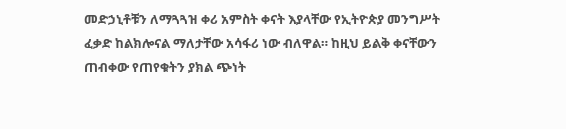መድኃኒቶቹን ለማጓጓዝ ቀሪ አምስት ቀናት እያላቸው የኢትዮጵያ መንግሥት ፈቃድ ከልክሎናል ማለታቸው አሳፋሪ ነው ብለዋል። ከዚህ ይልቅ ቀናቸውን ጠብቀው የጠየቁትን ያክል ጭነት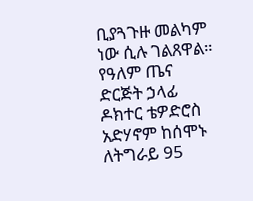ቢያጓጉዙ መልካም ነው ሲሉ ገልጸዋል።
የዓለም ጤና ድርጅት ኃላፊ ዶክተር ቴዎድሮስ አድሃኖም ከሰሞኑ ለትግራይ 95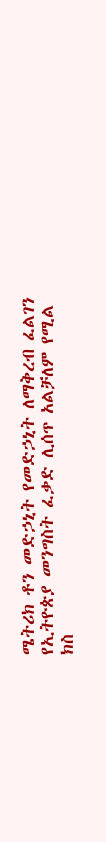ሜትሪክ ቶን መድኃኒት የመድኃኒት ለማቅረብ ፈልገን የኢትዮጵያ መንግስት ፈቃድ ሊሰጥ አልቻለም የሚል ክስ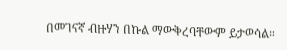በመገናኛ ብዙሃን በኩል ማውቅረባቸውም ይታወሳል።